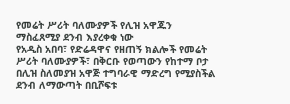የመሬት ሥሪት ባለሙያዎች የሊዝ አዋጁን ማስፈጸሚያ ደንብ እያረቀቁ ነው
የአዲስ አበባ፣ የድሬዳዋና የዘጠኝ ክልሎች የመሬት ሥሪት ባለሙያዎች፣ በቅርቡ የወጣውን የከተማ ቦታ በሊዝ ስለመያዝ አዋጅ ተግባራዊ ማድረግ የሚያስችል ደንብ ለማውጣት በቢሾፍቱ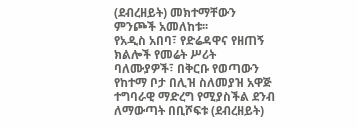(ደብረዘይት) መክተማቸውን ምንጮች አመለከቱ፡፡
የአዲስ አበባ፣ የድሬዳዋና የዘጠኝ ክልሎች የመሬት ሥሪት ባለሙያዎች፣ በቅርቡ የወጣውን የከተማ ቦታ በሊዝ ስለመያዝ አዋጅ ተግባራዊ ማድረግ የሚያስችል ደንብ ለማውጣት በቢሾፍቱ (ደብረዘይት)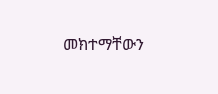መክተማቸውን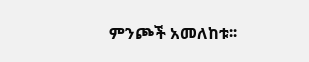ምንጮች አመለከቱ፡፡